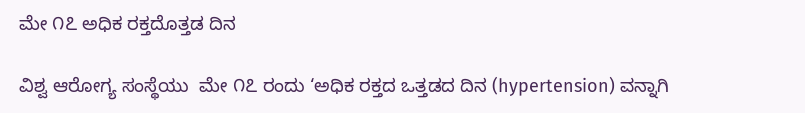ಮೇ ೧೭ ಅಧಿಕ ರಕ್ತದೊತ್ತಡ ದಿನ

ವಿಶ್ವ ಆರೋಗ್ಯ ಸಂಸ್ಥೆಯು  ಮೇ ೧೭ ರಂದು ‘ಅಧಿಕ ರಕ್ತದ ಒತ್ತಡದ ದಿನ (hypertension) ವನ್ನಾಗಿ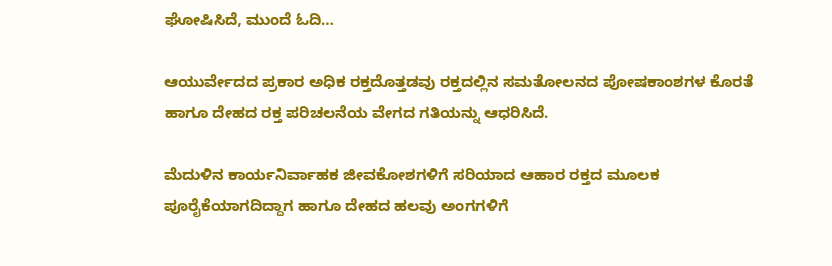ಘೋಷಿಸಿದೆ, ಮುಂದೆ ಓದಿ…

ಆಯುರ್ವೇದದ ಪ್ರಕಾರ ಅಧಿಕ ರಕ್ತದೊತ್ತಡವು ರಕ್ತದಲ್ಲಿನ ಸಮತೋಲನದ ಪೋಷಕಾಂಶಗಳ ಕೊರತೆ ಹಾಗೂ ದೇಹದ ರಕ್ತ ಪರಿಚಲನೆಯ ವೇಗದ ಗತಿಯನ್ನು ಆಧರಿಸಿದೆ.

ಮೆದುಳಿನ ಕಾರ್ಯನಿರ್ವಾಹಕ ಜೀವಕೋಶಗಳಿಗೆ ಸರಿಯಾದ ಆಹಾರ ರಕ್ತದ ಮೂಲಕ ಪೂರೈಕೆಯಾಗದಿದ್ದಾಗ ಹಾಗೂ ದೇಹದ ಹಲವು ಅಂಗಗಳಿಗೆ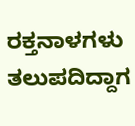ರಕ್ತನಾಳಗಳು ತಲುಪದಿದ್ದಾಗ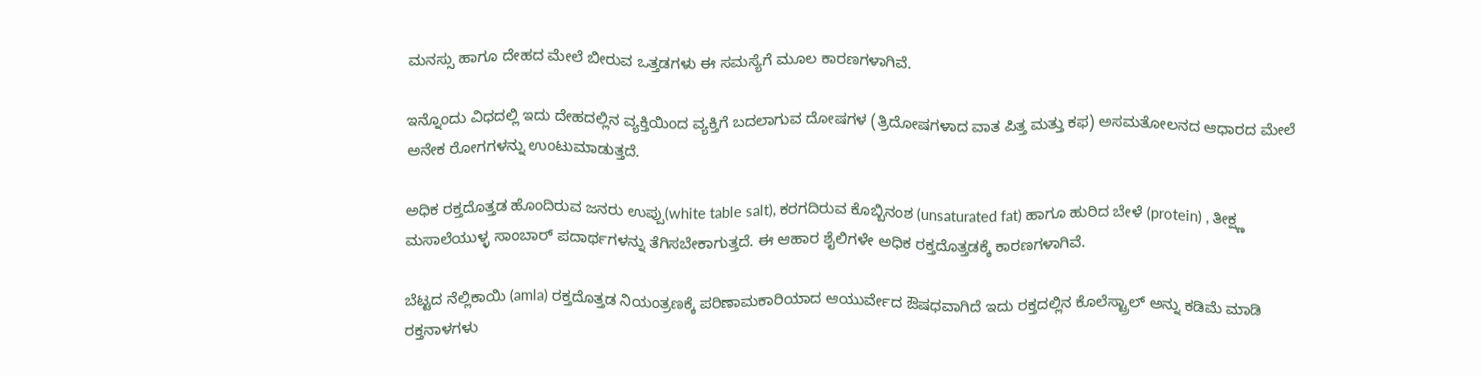ಮನಸ್ಸು ಹಾಗೂ ದೇಹದ ಮೇಲೆ ಬೀರುವ ಒತ್ತಡಗಳು ಈ ಸಮಸ್ಯೆಗೆ ಮೂಲ ಕಾರಣಗಳಾಗಿವೆ.

ಇನ್ನೊಂದು ವಿಧದಲ್ಲಿ ಇದು ದೇಹದಲ್ಲಿನ ವ್ಯಕ್ತಿಯಿಂದ ವ್ಯಕ್ತಿಗೆ ಬದಲಾಗುವ ದೋಷಗಳ (ತ್ರಿದೋಷಗಳಾದ ವಾತ ಪಿತ್ತ ಮತ್ತು ಕಫ) ಅಸಮತೋಲನದ ಆಧಾರದ ಮೇಲೆ ಅನೇಕ ರೋಗಗಳನ್ನು ಉಂಟುಮಾಡುತ್ತದೆ.

ಅಧಿಕ ರಕ್ತದೊತ್ತಡ ಹೊಂದಿರುವ ಜನರು ಉಪ್ಪು(white table salt), ಕರಗದಿರುವ ಕೊಬ್ಬಿನಂಶ‌ (unsaturated fat) ಹಾಗೂ ಹುರಿದ ಬೇಳೆ (protein) , ತೀಕ್ಷ್ಣ ಮಸಾಲೆಯುಳ್ಳ ಸಾಂಬಾರ್ ಪದಾರ್ಥಗಳನ್ನು ತೆಗಿಸಬೇಕಾಗುತ್ತದೆ. ಈ ಆಹಾರ ಶೈಲಿಗಳೇ ಅಧಿಕ ರಕ್ತದೊತ್ತಡಕ್ಕೆ ಕಾರಣಗಳಾಗಿವೆ.

ಬೆಟ್ಟದ ನೆಲ್ಲಿಕಾಯಿ (amla) ರಕ್ತದೊತ್ತಡ ನಿಯಂತ್ರಣಕ್ಕೆ ಪರಿಣಾಮಕಾರಿಯಾದ ಆಯುರ್ವೇದ ಔಷಧವಾಗಿದೆ ಇದು ರಕ್ತದಲ್ಲಿನ ಕೊಲೆಸ್ಟ್ರಾಲ್ ಅನ್ನು ಕಡಿಮೆ ಮಾಡಿ ರಕ್ತನಾಳಗಳು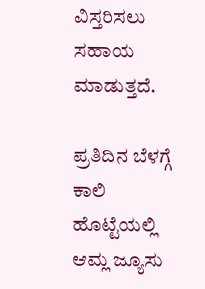ವಿಸ್ತರಿಸಲು ಸಹಾಯ ಮಾಡುತ್ತದೆ.

ಪ್ರತಿದಿನ ಬೆಳಗ್ಗೆ ಕಾಲಿ ಹೊಟ್ಟೆಯಲ್ಲಿ ಆಮ್ಲ ಜ್ಯೂಸು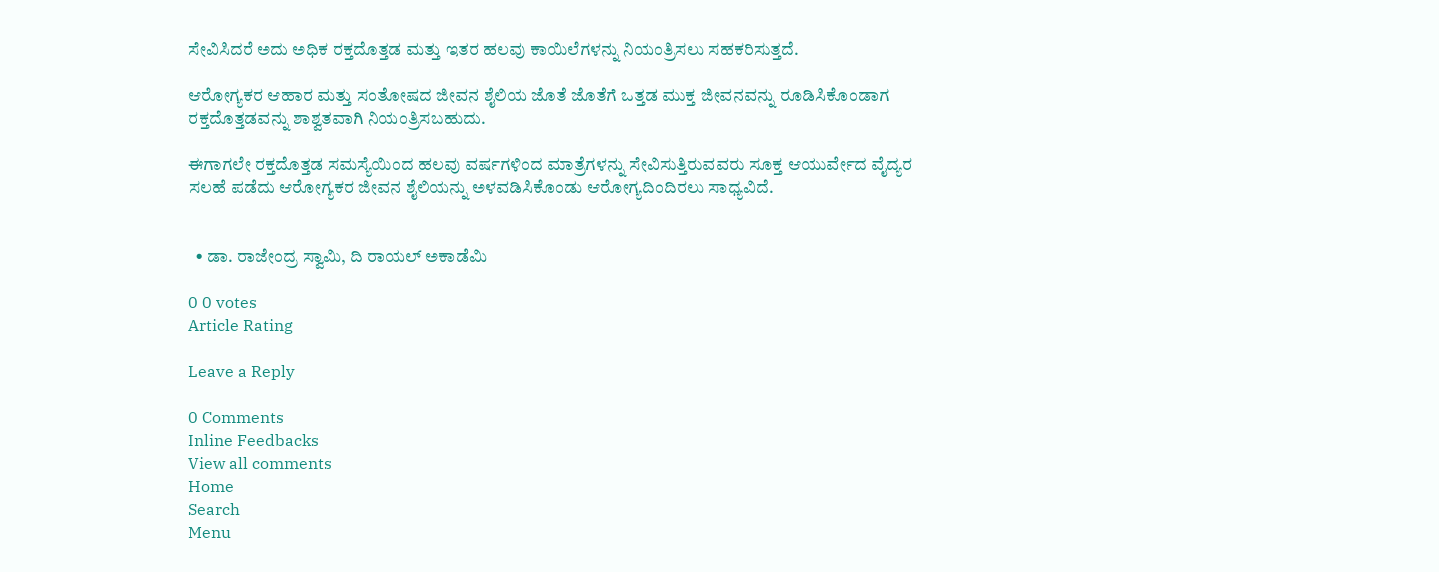ಸೇವಿಸಿದರೆ ಅದು ಅಧಿಕ ರಕ್ತದೊತ್ತಡ ಮತ್ತು ಇತರ ಹಲವು ಕಾಯಿಲೆಗಳನ್ನು ನಿಯಂತ್ರಿಸಲು ಸಹಕರಿಸುತ್ತದೆ.

ಆರೋಗ್ಯಕರ ಆಹಾರ ಮತ್ತು ಸಂತೋಷದ ಜೀವನ ಶೈಲಿಯ ಜೊತೆ ಜೊತೆಗೆ ಒತ್ತಡ ಮುಕ್ತ ಜೀವನವನ್ನು ರೂಡಿಸಿಕೊಂಡಾಗ ರಕ್ತದೊತ್ತಡವನ್ನು ಶಾಶ್ವತವಾಗಿ ನಿಯಂತ್ರಿಸಬಹುದು.

ಈಗಾಗಲೇ ರಕ್ತದೊತ್ತಡ ಸಮಸ್ಯೆಯಿಂದ ಹಲವು ವರ್ಷಗಳಿಂದ ಮಾತ್ರೆಗಳನ್ನು ಸೇವಿಸುತ್ತಿರುವವರು ಸೂಕ್ತ ಆಯುರ್ವೇದ ವೈದ್ಯರ ಸಲಹೆ ಪಡೆದು ಆರೋಗ್ಯಕರ ಜೀವನ ಶೈಲಿಯನ್ನು ಅಳವಡಿಸಿಕೊಂಡು ಆರೋಗ್ಯದಿಂದಿರಲು ಸಾಧ್ಯವಿದೆ.


  • ಡಾ. ರಾಜೇಂದ್ರ ಸ್ವಾಮಿ, ದಿ ರಾಯಲ್ ಅಕಾಡೆಮಿ

0 0 votes
Article Rating

Leave a Reply

0 Comments
Inline Feedbacks
View all comments
Home
Search
Menu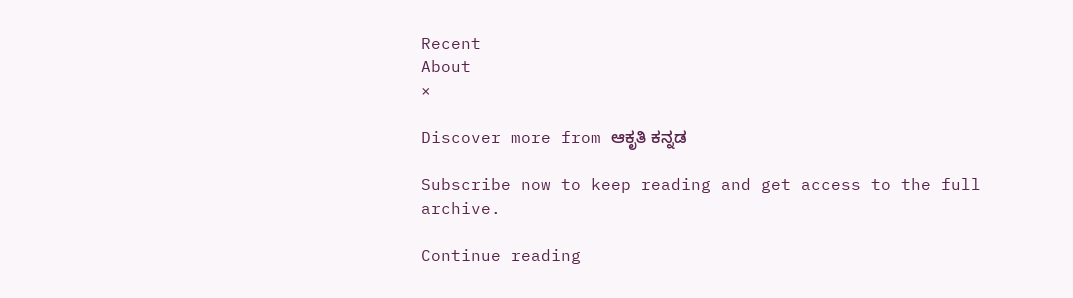Recent
About
×

Discover more from ಆಕೃತಿ ಕನ್ನಡ

Subscribe now to keep reading and get access to the full archive.

Continue reading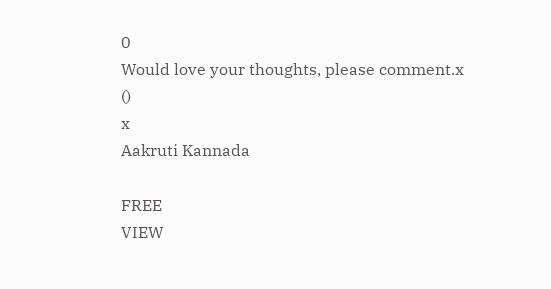0
Would love your thoughts, please comment.x
()
x
Aakruti Kannada

FREE
VIEW